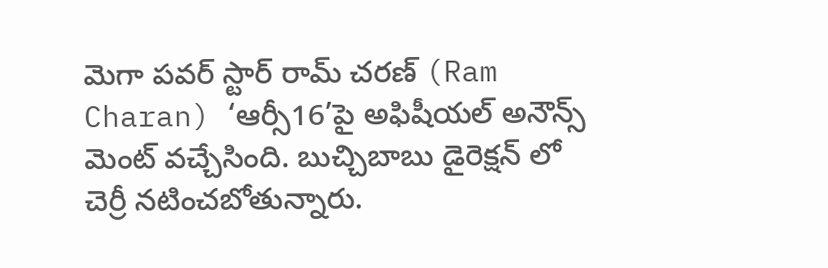మెగా పవర్ స్టార్ రామ్ చరణ్ (Ram Charan) ‘ఆర్సీ16’పై అఫిషీయల్ అనౌన్స్ మెంట్ వచ్చేసింది. బుచ్చిబాబు డైరెక్షన్ లో చెర్రీ నటించబోతున్నారు.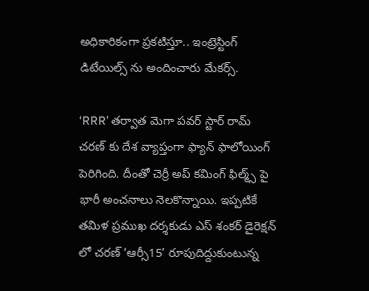అధికారికంగా ప్రకటిస్తూ.. ఇంట్రెస్టింగ్ డిటేయిల్స్ ను అందించారు మేకర్స్.

‘RRR’ తర్వాత మెగా పవర్ స్టార్ రామ్ చరణ్ కు దేశ వ్యాప్తంగా ఫ్యాన్ ఫాలోయింగ్ పెరిగింది. దీంతో చెర్రీ అప్ కమింగ్ ఫిల్మ్స్ పై భారీ అంచనాలు నెలకొన్నాయి. ఇప్పటికే తమిళ ప్రముఖ దర్శకుడు ఎస్ శంకర్ డైరెక్షన్ లో చరణ్ ‘ఆర్సీ15’ రూపుదిద్దుకుంటున్న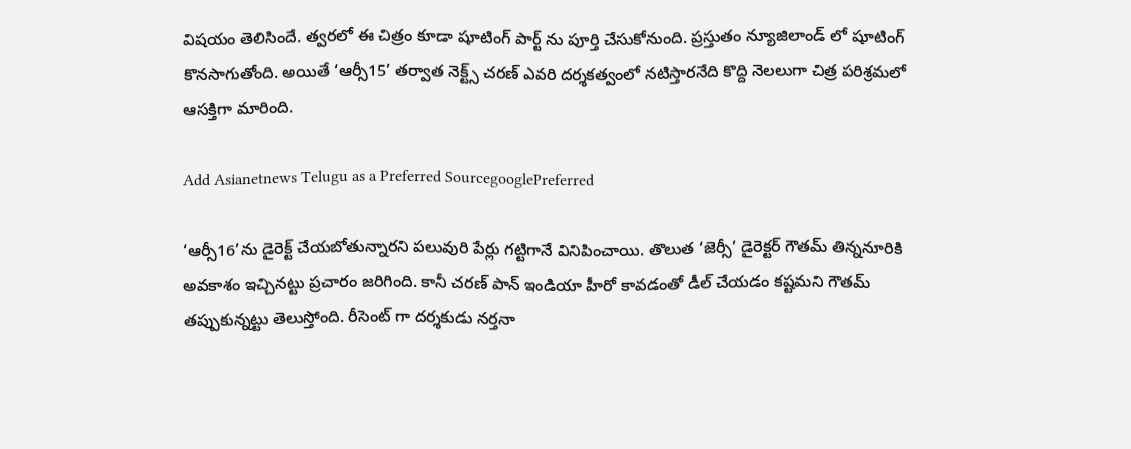విషయం తెలిసిందే. త్వరలో ఈ చిత్రం కూడా షూటింగ్ పార్ట్ ను పూర్తి చేసుకోనుంది. ప్రస్తుతం న్యూజిలాండ్ లో షూటింగ్ కొనసాగుతోంది. అయితే ‘ఆర్సీ15’ తర్వాత నెక్ట్స్ చరణ్ ఎవరి దర్శకత్వంలో నటిస్తారనేది కొద్ది నెలలుగా చిత్ర పరిశ్రమలో ఆసక్తిగా మారింది.

Add Asianetnews Telugu as a Preferred SourcegooglePreferred

‘ఆర్సీ16’ను డైరెక్ట్ చేయబోతున్నారని పలువురి పేర్లు గట్టిగానే వినిపించాయి. తొలుత ‘జెర్సీ’ డైరెక్టర్ గౌతమ్ తిన్ననూరికి అవకాశం ఇచ్చినట్టు ప్రచారం జరిగింది. కానీ చరణ్ పాన్ ఇండియా హీరో కావడంతో డీల్ చేయడం కష్టమని గౌతమ్ తప్పుకున్నట్టు తెలుస్తోంది. రీసెంట్ గా దర్శకుడు నర్తనా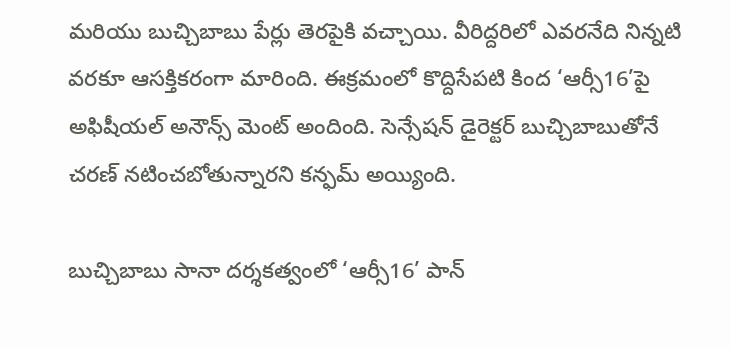మరియు బుచ్చిబాబు పేర్లు తెరపైకి వచ్చాయి. వీరిద్దరిలో ఎవరనేది నిన్నటి వరకూ ఆసక్తికరంగా మారింది. ఈక్రమంలో కొద్దిసేపటి కింద ‘ఆర్సీ16’పై అఫిషీయల్ అనౌన్స్ మెంట్ అందింది. సెన్సేషన్ డైరెక్టర్ బుచ్చిబాబుతోనే చరణ్ నటించబోతున్నారని కన్ఫమ్ అయ్యింది.

బుచ్చిబాబు సానా దర్శకత్వంలో ‘ఆర్సీ16’ పాన్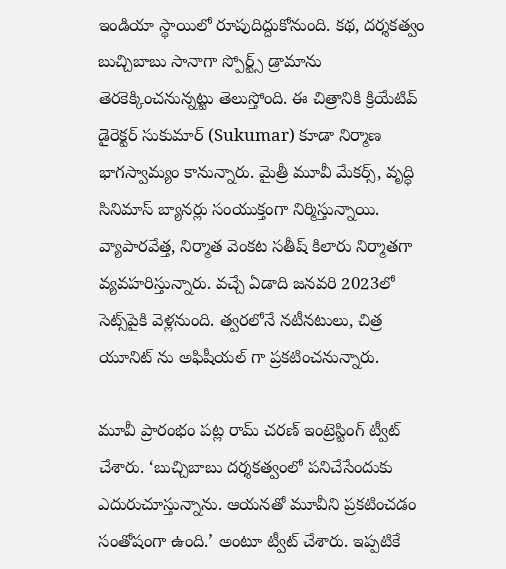ఇండియా స్థాయిలో రూపుదిద్దుకోనుంది. కథ, దర్శకత్వం బుచ్చిబాబు సానాగా స్పోర్ట్స్ డ్రామాను తెరకెక్కించనున్నట్టు తెలుస్తోంది. ఈ చిత్రానికి క్రియేటివ్ డైరెక్టర్ సుకుమార్ (Sukumar) కూడా నిర్మాణ భాగస్వామ్యం కానున్నారు. మైత్రీ మూవీ మేకర్స్, వృద్ధి సినిమాస్ బ్యానర్లు సంయుక్తంగా నిర్మిస్తున్నాయి. వ్యాపారవేత్త, నిర్మాత వెంకట సతీష్ కిలారు నిర్మాతగా వ్యవహరిస్తున్నారు. వచ్చే ఏడాది జనవరి 2023లో సెట్స్‌పైకి వెళ్లనుంది. త్వరలోనే నటీనటులు, చిత్ర యూనిట్ ను అఫిషీయల్ గా ప్రకటించనున్నారు.

మూవీ ప్రారంభం పట్ల రామ్ చరణ్ ఇంట్రెస్టింగ్ ట్వీట్ చేశారు. ‘బుచ్చిబాబు దర్శకత్వంలో పనిచేసేందుకు ఎదురుచూస్తున్నాను. ఆయనతో మూవీని ప్రకటించడం సంతోషంగా ఉంది.’ అంటూ ట్వీట్ చేశారు. ఇప్పటికే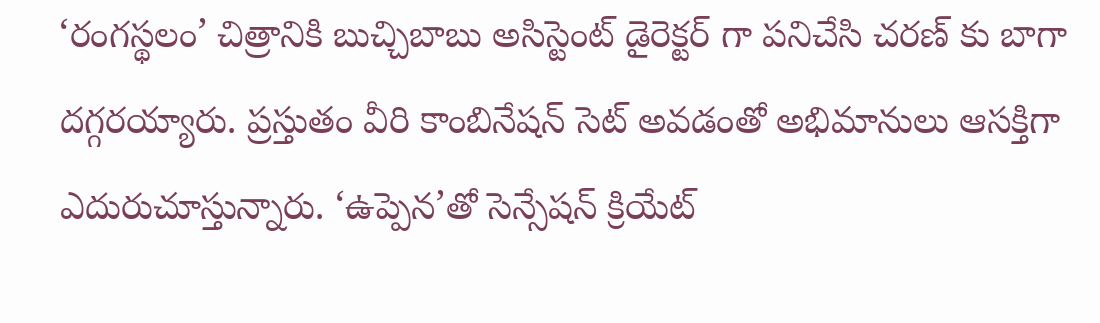‘రంగస్థలం’ చిత్రానికి బుచ్చిబాబు అసిస్టెంట్ డైరెక్టర్ గా పనిచేసి చరణ్ కు బాగా దగ్గరయ్యారు. ప్రస్తుతం వీరి కాంబినేషన్ సెట్ అవడంతో అభిమానులు ఆసక్తిగా ఎదురుచూస్తున్నారు. ‘ఉప్పెన’తో సెన్సేషన్ క్రియేట్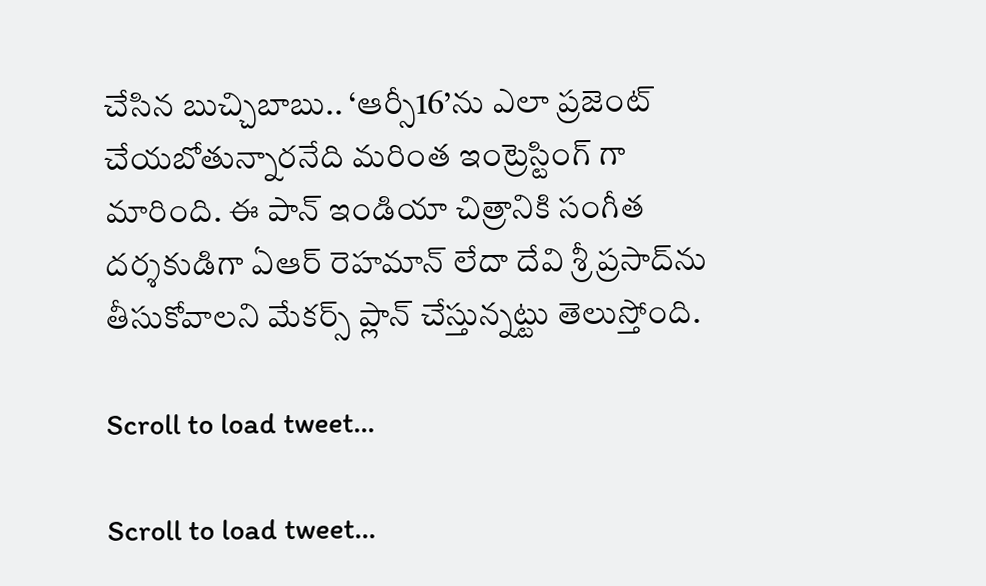చేసిన బుచ్చిబాబు.. ‘ఆర్సీ16’ను ఎలా ప్రజెంట్ చేయబోతున్నారనేది మరింత ఇంట్రెస్టింగ్ గా మారింది. ఈ పాన్ ఇండియా చిత్రానికి సంగీత దర్శకుడిగా ఏఆర్ రెహమాన్ లేదా దేవి శ్రీ ప్రసాద్‌ను తీసుకోవాలని మేకర్స్ ప్లాన్ చేస్తున్నట్టు తెలుస్తోంది.

Scroll to load tweet…

Scroll to load tweet…